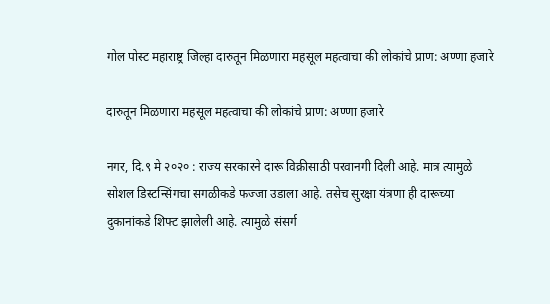गोल पोस्ट महाराष्ट्र जिल्हा दारुतून मिळणारा महसूल महत्वाचा की लोकांचे प्राण: अण्णा हजारे

दारुतून मिळणारा महसूल महत्वाचा की लोकांचे प्राण: अण्णा हजारे

नगर, दि.९ मे २०२० : राज्य सरकारने दारू विक्रीसाठी परवानगी दिली आहे. मात्र त्यामुळे सोशल डिस्टन्सिंगचा सगळीकडे फज्जा उडाला आहे. तसेच सुरक्षा यंत्रणा ही दारूच्या दुकानांकडे शिफ्ट झालेली आहे. त्यामुळे संसर्ग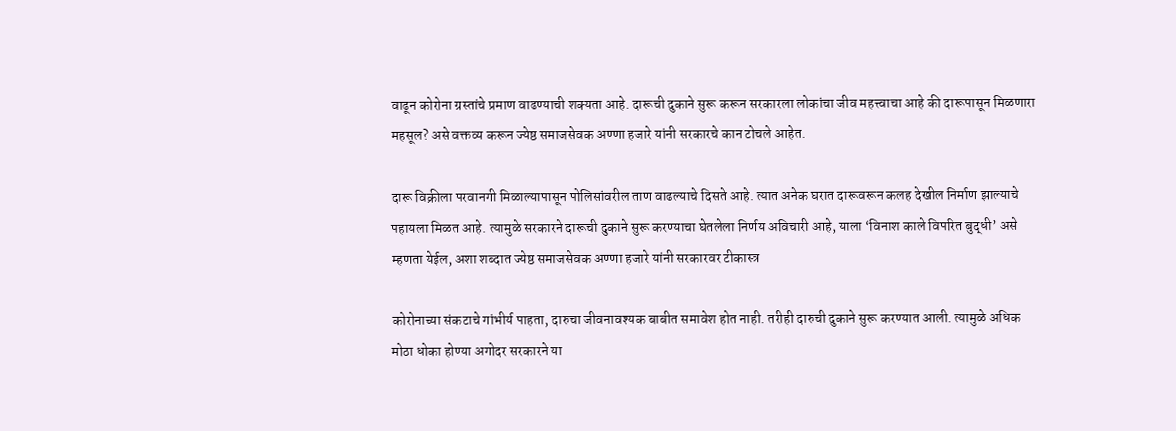वाढून कोरोना ग्रस्तांचे प्रमाण वाढण्याची शक्यता आहे. दारूची दुकाने सुरू करून सरकारला लोकांचा जीव महत्त्वाचा आहे की दारूपासून मिळणारा महसूल? असे वक्तव्य करून ज्येष्ठ समाजसेवक अण्णा हजारे यांनी सरकारचे कान टोचले आहेत.

दारू विक्रीला परवानगी मिळाल्यापासून पोलिसांवरील ताण वाढल्याचे दिसते आहे. त्यात अनेक घरात दारूवरून कलह देखील निर्माण झाल्याचे पहायला मिळत आहे. त्यामुळे सरकारने दारूची दुकाने सुरू करण्याचा घेतलेला निर्णय अविचारी आहे, याला ‘विनाश काले विपरित बुद्धी’ असे म्हणता येईल, अशा शब्दात ज्येष्ठ समाजसेवक अण्णा हजारे यांनी सरकारवर टीकास्त्र

कोरोनाच्या संकटाचे गांभीर्य पाहता, दारुचा जीवनावश्यक बाबीत समावेश होत नाही. तरीही दारुची दुकाने सुरू करण्यात आली. त्यामुळे अधिक मोठा धोका होण्या अगोदर सरकारने या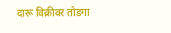दारू विक्रीवर तोडगा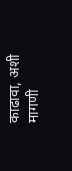काढावा, अशी मागणी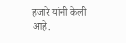हजारे यांनी केली आहे.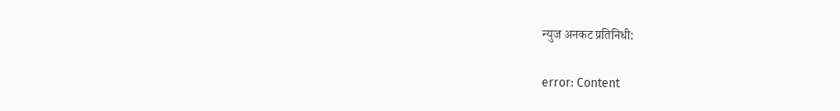न्युज अनकट प्रतिनिधी:

error: Content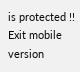is protected !!
Exit mobile version